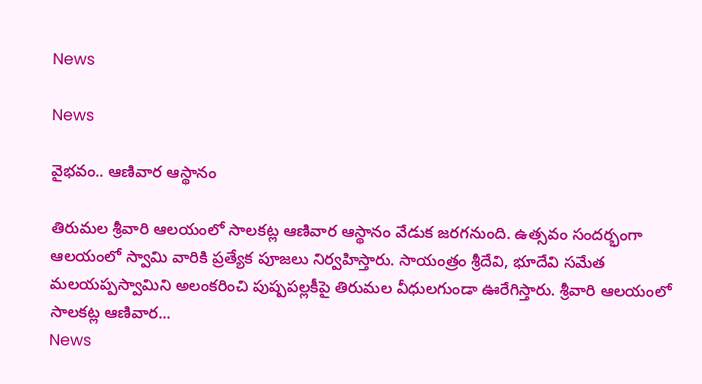News

News

వైభవం.. ఆణివార ఆస్థానం

తిరుమల శ్రీవారి ఆలయంలో సాలకట్ల ఆణివార ఆస్థానం వేడుక జరగనుంది. ఉత్సవం సందర్భంగా ఆలయంలో స్వామి వారికి ప్రత్యేక పూజలు నిర్వహిస్తారు. సాయంత్రం శ్రీదేవి, భూదేవి సమేత మలయప్పస్వామిని అలంకరించి పుష్పపల్లకీపై తిరుమల వీధులగుండా ఊరేగిస్తారు. శ్రీవారి ఆలయంలో సాలకట్ల ఆణివార...
News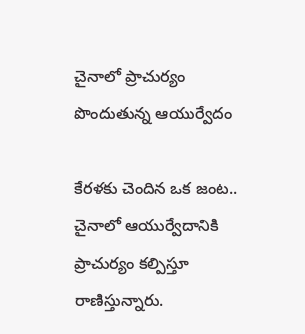చైనాలో ప్రాచుర్యం పొందుతున్న ఆయుర్వేదం

కేరళకు చెందిన ఒక జంట.. చైనాలో ఆయుర్వేదానికి ప్రాచుర్యం కల్పిస్తూ రాణిస్తున్నారు.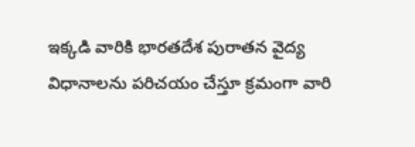ఇక్కడి వారికి భారతదేశ పురాతన వైద్య విధానాలను పరిచయం చేస్తూ క్రమంగా వారి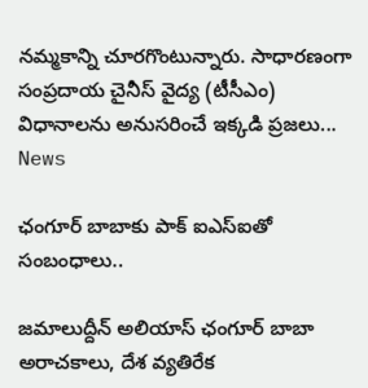నమ్మకాన్ని చూరగొంటున్నారు. సాధారణంగా సంప్రదాయ చైనీస్‌ వైద్య (టీసీఎం) విధానాలను అనుసరించే ఇక్కడి ప్రజలు...
News

ఛంగూర్ బాబాకు పాక్ ఐఎస్ఐతో సంబంధాలు..

జమాలుద్దీన్ అలియాస్ ఛంగూర్ బాబా అరాచకాలు, దేశ వ్యతిరేక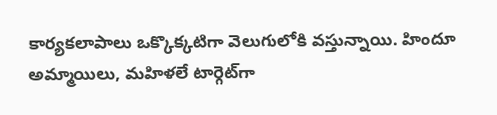కార్యకలాపాలు ఒక్కొక్కటిగా వెలుగులోకి వస్తున్నాయి. హిందూ అమ్మాయిలు, మహిళలే టార్గెట్‌గా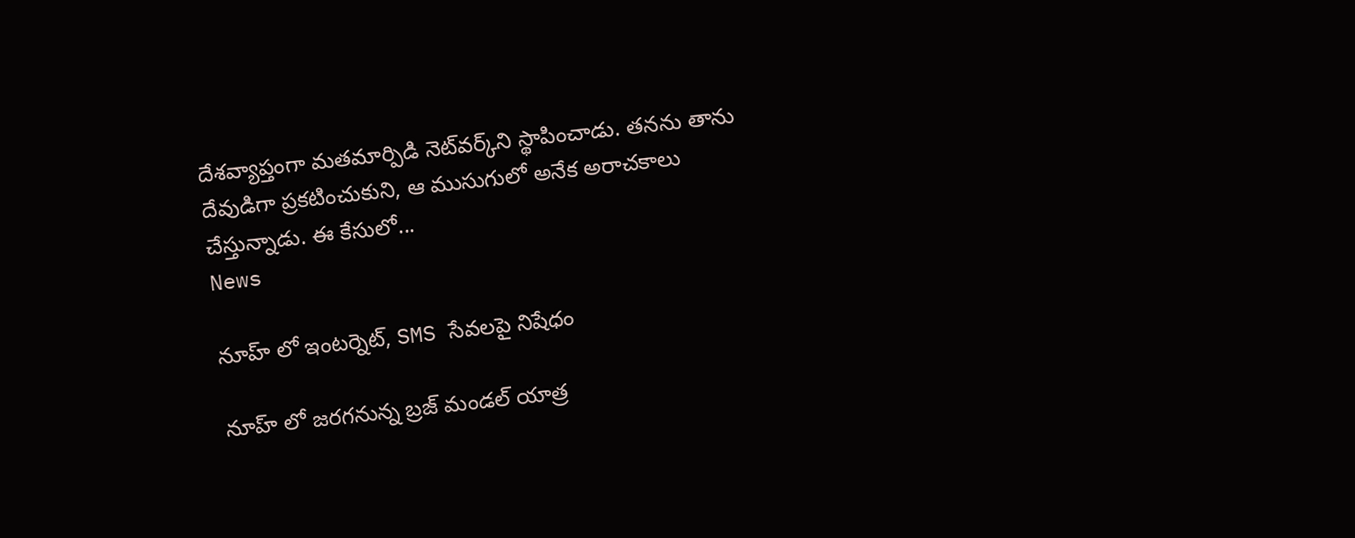దేశవ్యాప్తంగా మతమార్పిడి నెట్‌వర్క్‌ని స్థాపించాడు. తనను తాను దేవుడిగా ప్రకటించుకుని, ఆ ముసుగులో అనేక అరాచకాలు చేస్తున్నాడు. ఈ కేసులో...
News

నూహ్ లో ఇంటర్నెట్, SMS సేవలపై నిషేధం

నూహ్ లో జరగనున్న బ్రజ్ మండల్ యాత్ర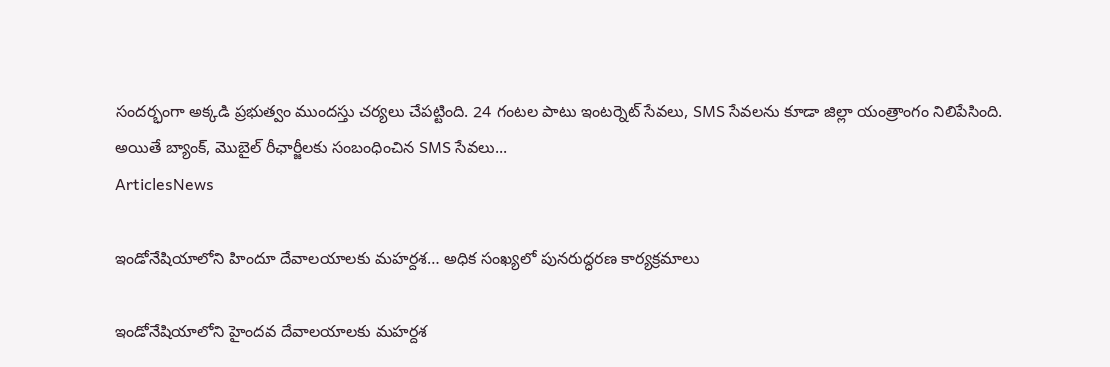సందర్భంగా అక్కడి ప్రభుత్వం ముందస్తు చర్యలు చేపట్టింది. 24 గంటల పాటు ఇంటర్నెట్ సేవలు, SMS సేవలను కూడా జిల్లా యంత్రాంగం నిలిపేసింది. అయితే బ్యాంక్, మొబైల్ రీఛార్జీలకు సంబంధించిన SMS సేవలు...
ArticlesNews

ఇండోనేషియాలోని హిందూ దేవాలయాలకు మహర్దశ… అధిక సంఖ్యలో పునరుద్ధరణ కార్యక్రమాలు

ఇండోనేషియాలోని హైందవ దేవాలయాలకు మహర్దశ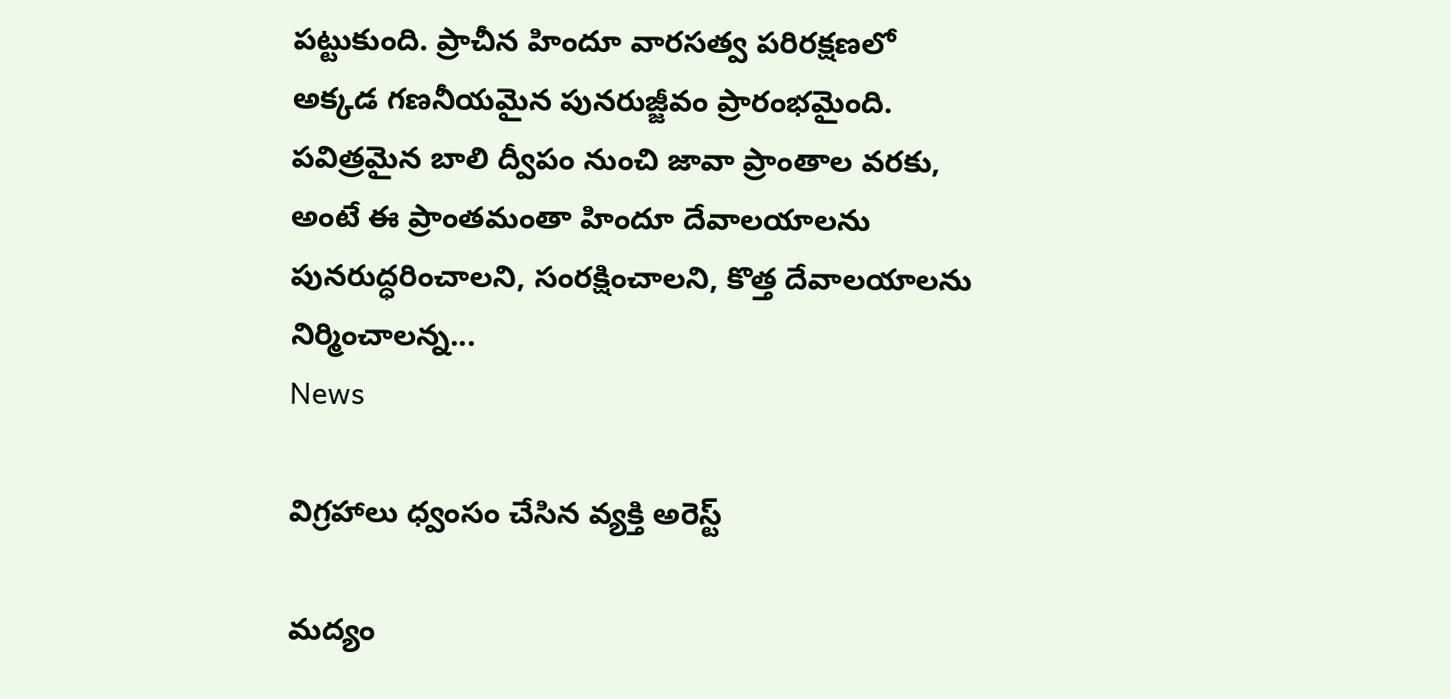పట్టుకుంది. ప్రాచీన హిందూ వారసత్వ పరిరక్షణలో అక్కడ గణనీయమైన పునరుజ్జీవం ప్రారంభమైంది. పవిత్రమైన బాలి ద్వీపం నుంచి జావా ప్రాంతాల వరకు, అంటే ఈ ప్రాంతమంతా హిందూ దేవాలయాలను పునరుద్ధరించాలని, సంరక్షించాలని, కొత్త దేవాలయాలను నిర్మించాలన్న...
News

విగ్రహాలు ధ్వంసం చేసిన వ్యక్తి అరెస్ట్

మద్యం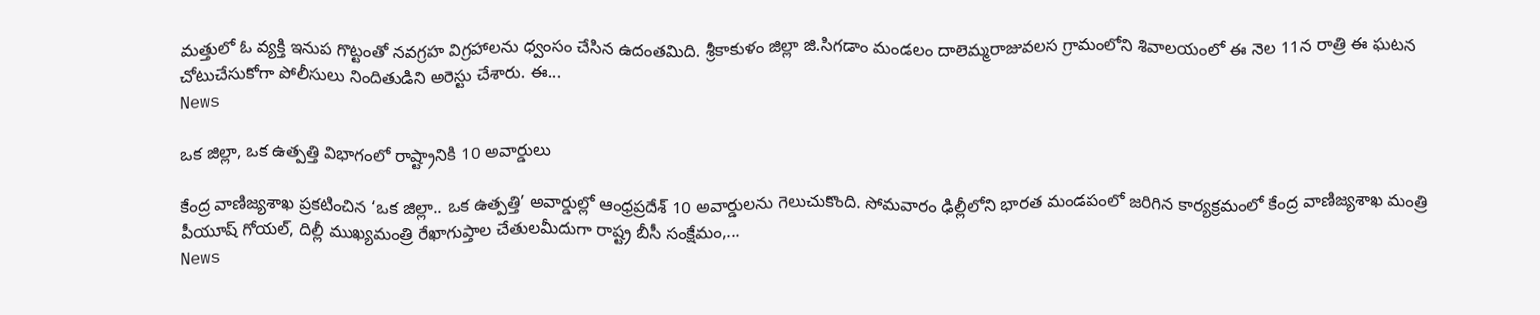మత్తులో ఓ వ్యక్తి ఇనుప గొట్టంతో నవగ్రహ విగ్రహాలను ధ్వంసం చేసిన ఉదంతమిది. శ్రీకాకుళం జిల్లా జి.సిగడాం మండలం దాలెమ్మరాజువలస గ్రామంలోని శివాలయంలో ఈ నెల 11న రాత్రి ఈ ఘటన చోటుచేసుకోగా పోలీసులు నిందితుడిని అరెస్టు చేశారు. ఈ...
News

ఒక జిల్లా, ఒక ఉత్పత్తి విభాగంలో రాష్ట్రానికి 10 అవార్డులు

కేంద్ర వాణిజ్యశాఖ ప్రకటించిన ‘ఒక జిల్లా.. ఒక ఉత్పత్తి’ అవార్డుల్లో ఆంధ్రప్రదేశ్‌ 10 అవార్డులను గెలుచుకొంది. సోమవారం ఢిల్లీలోని భారత మండపంలో జరిగిన కార్యక్రమంలో కేంద్ర వాణిజ్యశాఖ మంత్రి పీయూష్‌ గోయల్, దిల్లీ ముఖ్యమంత్రి రేఖాగుప్తాల చేతులమీదుగా రాష్ట్ర బీసీ సంక్షేమం,...
News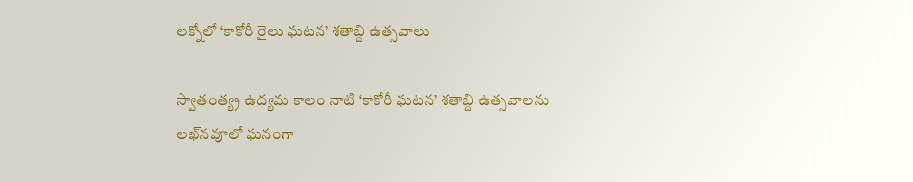లక్నోలో ‘కాకోరీ రైలు ఘటన’ శతాబ్ది ఉత్సవాలు

స్వాతంత్య్ర ఉద్యమ కాలం నాటి ‘కాకోరీ ఘటన’ శతాబ్ది ఉత్సవాలను లఖ్‌నవూలో ఘనంగా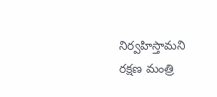నిర్వహిస్తామని రక్షణ మంత్రి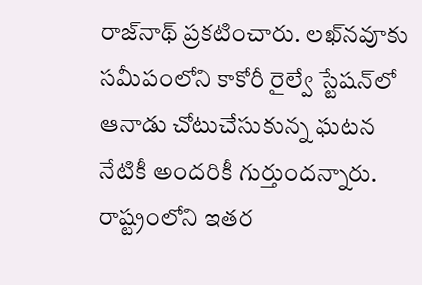రాజ్‌నాథ్ ప్రకటించారు. లఖ్‌నవూకు సమీపంలోని కాకోరీ రైల్వే స్టేషన్‌లో ఆనాడు చోటుచేసుకున్న ఘటన నేటికీ అందరికీ గుర్తుందన్నారు. రాష్ట్రంలోని ఇతర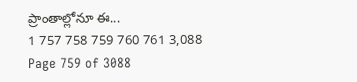ప్రాంతాల్లోనూ ఈ...
1 757 758 759 760 761 3,088
Page 759 of 3088